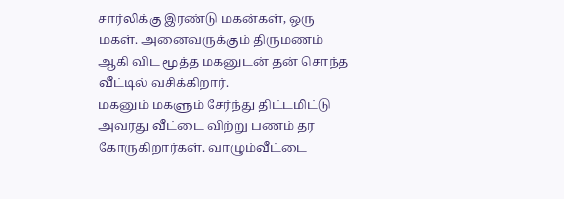சார்லிக்கு இரண்டு மகன்கள், ஒரு மகள். அனைவருக்கும் திருமணம் ஆகி விட மூத்த மகனுடன் தன் சொந்த வீட்டில் வசிக்கிறார்.
மகனும் மகளும் சேர்ந்து திட்டமிட்டு அவரது வீட்டை விற்று பணம் தர கோருகிறார்கள். வாழும்வீட்டை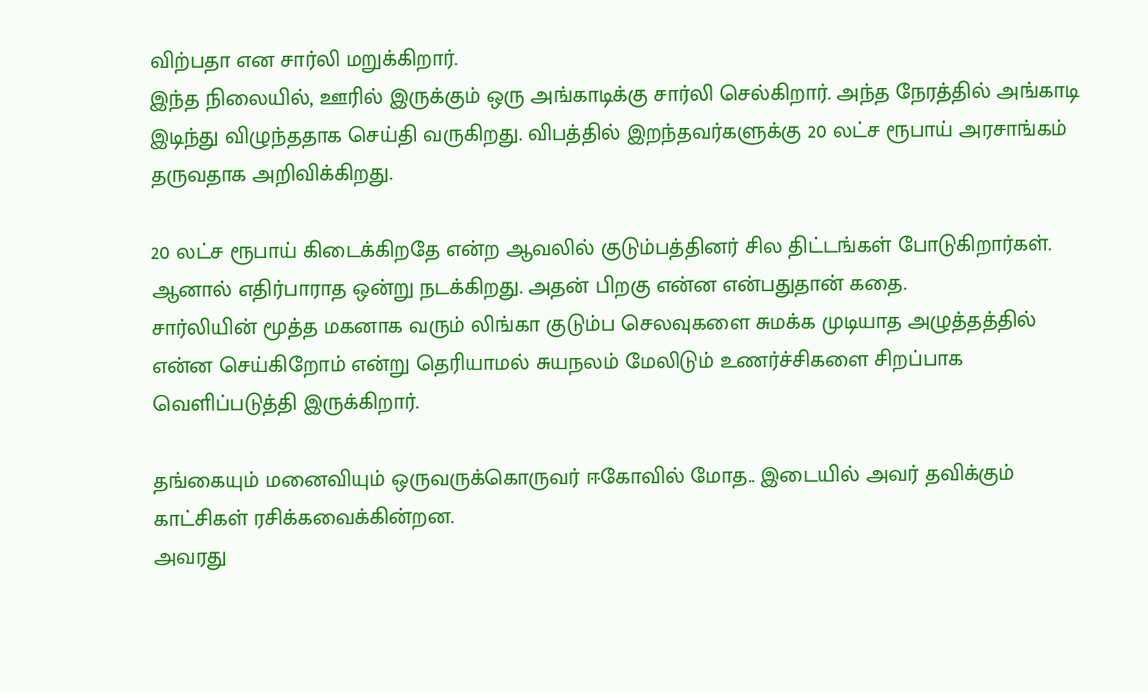விற்பதா என சார்லி மறுக்கிறார்.
இந்த நிலையில், ஊரில் இருக்கும் ஒரு அங்காடிக்கு சார்லி செல்கிறார். அந்த நேரத்தில் அங்காடி இடிந்து விழுந்ததாக செய்தி வருகிறது. விபத்தில் இறந்தவர்களுக்கு 20 லட்ச ரூபாய் அரசாங்கம் தருவதாக அறிவிக்கிறது.

20 லட்ச ரூபாய் கிடைக்கிறதே என்ற ஆவலில் குடும்பத்தினர் சில திட்டங்கள் போடுகிறார்கள்.
ஆனால் எதிர்பாராத ஒன்று நடக்கிறது. அதன் பிறகு என்ன என்பதுதான் கதை.
சார்லியின் மூத்த மகனாக வரும் லிங்கா குடும்ப செலவுகளை சுமக்க முடியாத அழுத்தத்தில் என்ன செய்கிறோம் என்று தெரியாமல் சுயநலம் மேலிடும் உணர்ச்சிகளை சிறப்பாக வெளிப்படுத்தி இருக்கிறார்.

தங்கையும் மனைவியும் ஒருவருக்கொருவர் ஈகோவில் மோத.. இடையில் அவர் தவிக்கும் காட்சிகள் ரசிக்கவைக்கின்றன.
அவரது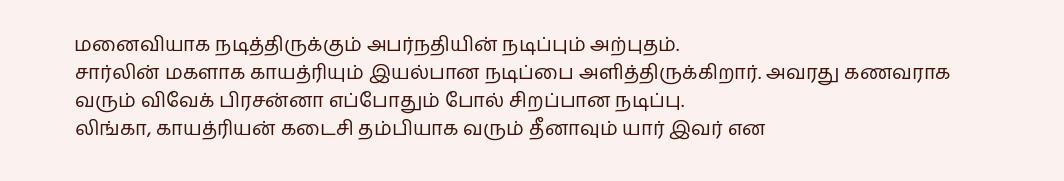மனைவியாக நடித்திருக்கும் அபர்நதியின் நடிப்பும் அற்புதம்.
சார்லின் மகளாக காயத்ரியும் இயல்பான நடிப்பை அளித்திருக்கிறார். அவரது கணவராக வரும் விவேக் பிரசன்னா எப்போதும் போல் சிறப்பான நடிப்பு.
லிங்கா, காயத்ரியன் கடைசி தம்பியாக வரும் தீனாவும் யார் இவர் என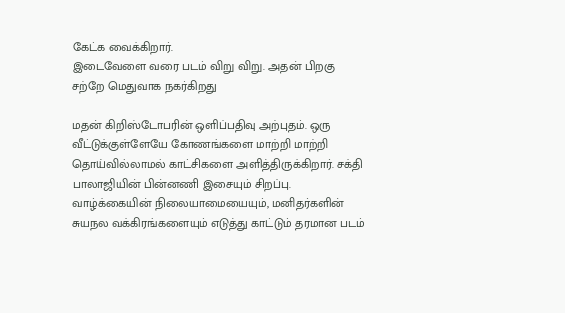கேட்க வைக்கிறார்.
இடைவேளை வரை படம் விறு விறு. அதன் பிறகு சற்றே மெதுவாக நகர்கிறது

மதன் கிறிஸ்டோபரின் ஒளிப்பதிவு அற்புதம். ஒரு வீட்டுக்குள்ளேயே கோணங்களை மாற்றி மாற்றி தொய்வில்லாமல் காட்சிகளை அளித்திருக்கிறார். சக்தி பாலாஜியின் பின்னணி இசையும் சிறப்பு.
வாழ்க்கையின் நிலையாமையையும், மனிதர்களின் சுயநல வக்கிரங்களையும் எடுத்து காட்டும் தரமான படம்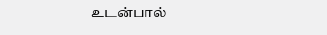உடன்பால்